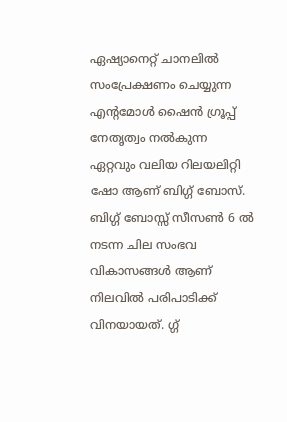ഏഷ്യാനെറ്റ് ചാനലിൽ സംപ്രേക്ഷണം ചെയ്യുന്ന എന്റമോൾ ഷൈൻ ഗ്രൂപ്പ് നേതൃത്വം നൽകുന്ന ഏറ്റവും വലിയ റിലയലിറ്റി ഷോ ആണ് ബിഗ്ഗ് ബോസ്. ബിഗ്ഗ് ബോസ്സ് സീസൺ 6 ൽ നടന്ന ചില സംഭവ വികാസങ്ങൾ ആണ് നിലവിൽ പരിപാടിക്ക് വിനയായത്. ഗ്ഗ്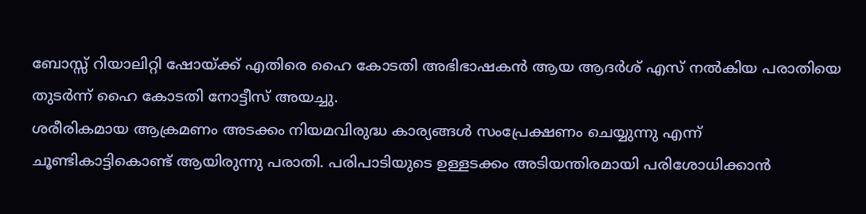ബോസ്സ് റിയാലിറ്റി ഷോയ്ക്ക് എതിരെ ഹൈ കോടതി അഭിഭാഷകൻ ആയ ആദർശ് എസ് നൽകിയ പരാതിയെ തുടർന്ന് ഹൈ കോടതി നോട്ടീസ് അയച്ചു.
ശരീരികമായ ആക്രമണം അടക്കം നിയമവിരുദ്ധ കാര്യങ്ങൾ സംപ്രേക്ഷണം ചെയ്യുന്നു എന്ന് ചൂണ്ടികാട്ടികൊണ്ട് ആയിരുന്നു പരാതി. പരിപാടിയുടെ ഉള്ളടക്കം അടിയന്തിരമായി പരിശോധിക്കാൻ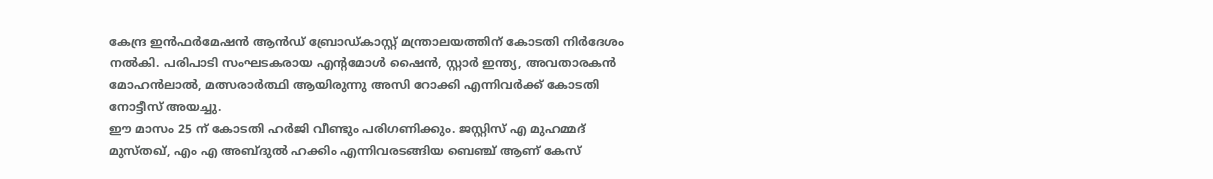കേന്ദ്ര ഇൻഫർമേഷൻ ആൻഡ് ബ്രോഡ്കാസ്റ്റ് മന്ത്രാലയത്തിന് കോടതി നിർദേശം നൽകി. പരിപാടി സംഘടകരായ എന്റമോൾ ഷൈൻ, സ്റ്റാർ ഇന്ത്യ, അവതാരകൻ മോഹൻലാൽ, മത്സരാർത്ഥി ആയിരുന്നു അസി റോക്കി എന്നിവർക്ക് കോടതി നോട്ടീസ് അയച്ചു.
ഈ മാസം 25 ന് കോടതി ഹർജി വീണ്ടും പരിഗണിക്കും. ജസ്റ്റിസ് എ മുഹമ്മദ് മുസ്തഖ്, എം എ അബ്ദുൽ ഹക്കിം എന്നിവരടങ്ങിയ ബെഞ്ച് ആണ് കേസ്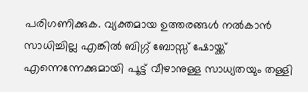പരിഗണിക്കുക. വ്യക്തമായ ഉത്തരങ്ങൾ നൽകാൻ സാധിച്ചില്ല എങ്കിൽ ബിഗ്ഗ് ബോസ്സ് ഷോയ്ക്ക് എന്നെന്നേക്കുമായി പൂട്ട് വീഴാനുള്ള സാധ്യതയും തള്ളി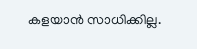കളയാൻ സാധിക്കില്ല.